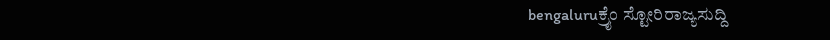bengaluruಕ್ರೈಂ ಸ್ಟೋರಿರಾಜ್ಯಸುದ್ದಿ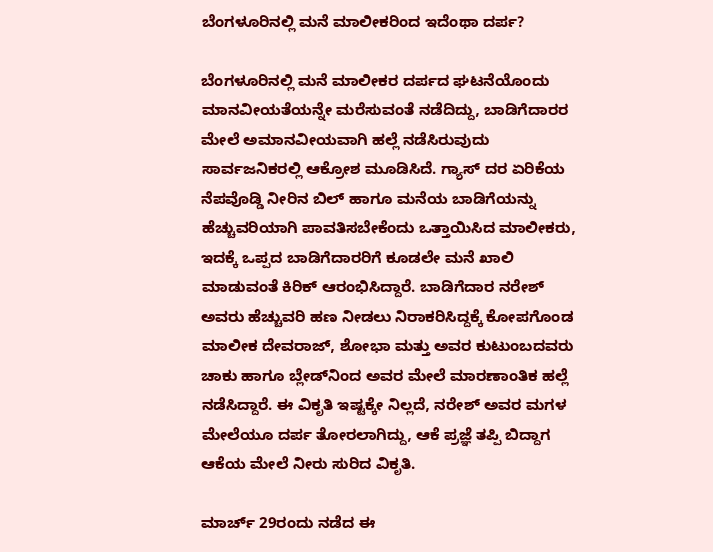ಬೆಂಗಳೂರಿನಲ್ಲಿ ಮನೆ ಮಾಲೀಕರಿಂದ ಇದೆಂಥಾ ದರ್ಪ?

ಬೆಂಗಳೂರಿನಲ್ಲಿ ಮನೆ ಮಾಲೀಕರ ದರ್ಪದ ಘಟನೆಯೊಂದು ಮಾನವೀಯತೆಯನ್ನೇ ಮರೆಸುವಂತೆ ನಡೆದಿದ್ದು, ಬಾಡಿಗೆದಾರರ ಮೇಲೆ ಅಮಾನವೀಯವಾಗಿ ಹಲ್ಲೆ ನಡೆಸಿರುವುದು ಸಾರ್ವಜನಿಕರಲ್ಲಿ ಆಕ್ರೋಶ ಮೂಡಿಸಿದೆ. ಗ್ಯಾಸ್ ದರ ಏರಿಕೆಯ ನೆಪವೊಡ್ಡಿ ನೀರಿನ ಬಿಲ್ ಹಾಗೂ ಮನೆಯ ಬಾಡಿಗೆಯನ್ನು ಹೆಚ್ಚುವರಿಯಾಗಿ ಪಾವತಿಸಬೇಕೆಂದು ಒತ್ತಾಯಿಸಿದ ಮಾಲೀಕರು, ಇದಕ್ಕೆ ಒಪ್ಪದ ಬಾಡಿಗೆದಾರರಿಗೆ ಕೂಡಲೇ ಮನೆ ಖಾಲಿ ಮಾಡುವಂತೆ ಕಿರಿಕ್ ಆರಂಭಿಸಿದ್ದಾರೆ. ಬಾಡಿಗೆದಾರ ನರೇಶ್ ಅವರು ಹೆಚ್ಚುವರಿ ಹಣ ನೀಡಲು ನಿರಾಕರಿಸಿದ್ದಕ್ಕೆ ಕೋಪಗೊಂಡ ಮಾಲೀಕ ದೇವರಾಜ್, ಶೋಭಾ ಮತ್ತು ಅವರ ಕುಟುಂಬದವರು ಚಾಕು ಹಾಗೂ ಬ್ಲೇಡ್‌ನಿಂದ ಅವರ ಮೇಲೆ ಮಾರಣಾಂತಿಕ ಹಲ್ಲೆ ನಡೆಸಿದ್ದಾರೆ. ಈ ವಿಕೃತಿ ಇಷ್ಟಕ್ಕೇ ನಿಲ್ಲದೆ, ನರೇಶ್ ಅವರ ಮಗಳ ಮೇಲೆಯೂ ದರ್ಪ ತೋರಲಾಗಿದ್ದು, ಆಕೆ ಪ್ರಜ್ಞೆ ತಪ್ಪಿ ಬಿದ್ದಾಗ ಆಕೆಯ ಮೇಲೆ ನೀರು ಸುರಿದ ವಿಕೃತಿ.

ಮಾರ್ಚ್ 29ರಂದು ನಡೆದ ಈ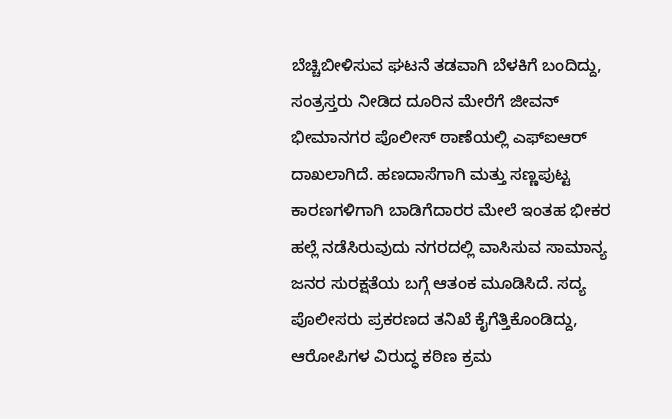ಬೆಚ್ಚಿಬೀಳಿಸುವ ಘಟನೆ ತಡವಾಗಿ ಬೆಳಕಿಗೆ ಬಂದಿದ್ದು, ಸಂತ್ರಸ್ತರು ನೀಡಿದ ದೂರಿನ ಮೇರೆಗೆ ಜೀವನ್ ಭೀಮಾನಗರ ಪೊಲೀಸ್ ಠಾಣೆಯಲ್ಲಿ ಎಫ್‌ಐಆರ್ ದಾಖಲಾಗಿದೆ. ಹಣದಾಸೆಗಾಗಿ ಮತ್ತು ಸಣ್ಣಪುಟ್ಟ ಕಾರಣಗಳಿಗಾಗಿ ಬಾಡಿಗೆದಾರರ ಮೇಲೆ ಇಂತಹ ಭೀಕರ ಹಲ್ಲೆ ನಡೆಸಿರುವುದು ನಗರದಲ್ಲಿ ವಾಸಿಸುವ ಸಾಮಾನ್ಯ ಜನರ ಸುರಕ್ಷತೆಯ ಬಗ್ಗೆ ಆತಂಕ ಮೂಡಿಸಿದೆ. ಸದ್ಯ ಪೊಲೀಸರು ಪ್ರಕರಣದ ತನಿಖೆ ಕೈಗೆತ್ತಿಕೊಂಡಿದ್ದು, ಆರೋಪಿಗಳ ವಿರುದ್ಧ ಕಠಿಣ ಕ್ರಮ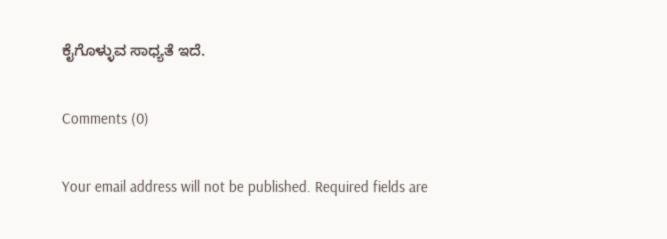ಕೈಗೊಳ್ಳುವ ಸಾಧ್ಯತೆ ಇದೆ.

Comments (0)

Your email address will not be published. Required fields are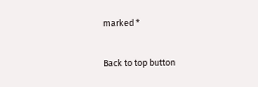marked *

Back to top button